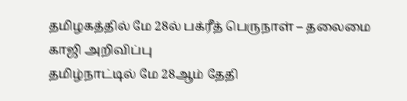தமிழகத்தில் மே 28ல் பக்ரீத் பெருநாள் – தலைமை காஜி அறிவிப்பு
தமிழ்நாட்டில் மே 28ஆம் தேதி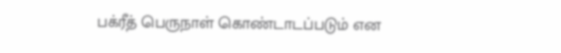பக்ரீத் பெருநாள் கொண்டாடப்படும் என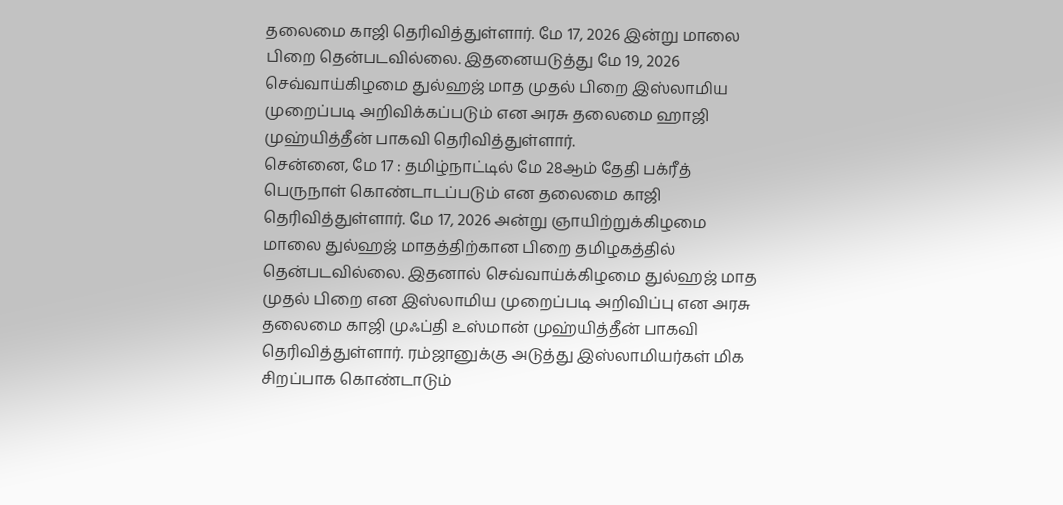தலைமை காஜி தெரிவித்துள்ளார். மே 17, 2026 இன்று மாலை பிறை தென்படவில்லை. இதனையடுத்து மே 19, 2026 செவ்வாய்கிழமை துல்ஹஜ் மாத முதல் பிறை இஸ்லாமிய முறைப்படி அறிவிக்கப்படும் என அரசு தலைமை ஹாஜி முஹ்யித்தீன் பாகவி தெரிவித்துள்ளார்.
சென்னை, மே 17 : தமிழ்நாட்டில் மே 28ஆம் தேதி பக்ரீத் பெருநாள் கொண்டாடப்படும் என தலைமை காஜி தெரிவித்துள்ளார். மே 17, 2026 அன்று ஞாயிற்றுக்கிழமை மாலை துல்ஹஜ் மாதத்திற்கான பிறை தமிழகத்தில் தென்படவில்லை. இதனால் செவ்வாய்க்கிழமை துல்ஹஜ் மாத முதல் பிறை என இஸ்லாமிய முறைப்படி அறிவிப்பு என அரசு தலைமை காஜி முஃப்தி உஸ்மான் முஹ்யித்தீன் பாகவி தெரிவித்துள்ளார். ரம்ஜானுக்கு அடுத்து இஸ்லாமியர்கள் மிக சிறப்பாக கொண்டாடும்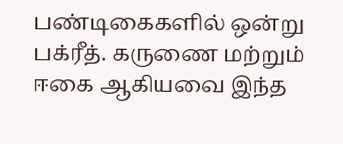பண்டிகைகளில் ஒன்று பக்ரீத். கருணை மற்றும் ஈகை ஆகியவை இந்த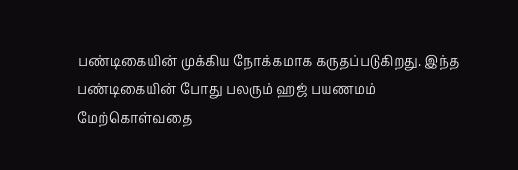பண்டிகையின் முக்கிய நோக்கமாக கருதப்படுகிறது. இந்த பண்டிகையின் போது பலரும் ஹஜ் பயணமம் மேற்கொள்வதை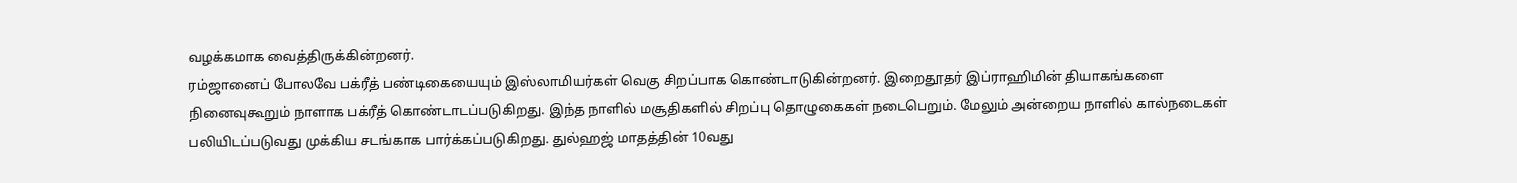வழக்கமாக வைத்திருக்கின்றனர்.
ரம்ஜானைப் போலவே பக்ரீத் பண்டிகையையும் இஸ்லாமியர்கள் வெகு சிறப்பாக கொண்டாடுகின்றனர். இறைதூதர் இப்ராஹிமின் தியாகங்களை நினைவுகூறும் நாளாக பக்ரீத் கொண்டாடப்படுகிறது. இந்த நாளில் மசூதிகளில் சிறப்பு தொழுகைகள் நடைபெறும். மேலும் அன்றைய நாளில் கால்நடைகள் பலியிடப்படுவது முக்கிய சடங்காக பார்க்கப்படுகிறது. துல்ஹஜ் மாதத்தின் 10வது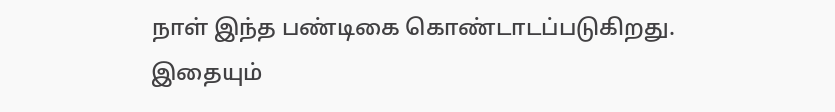நாள் இந்த பண்டிகை கொண்டாடப்படுகிறது.
இதையும்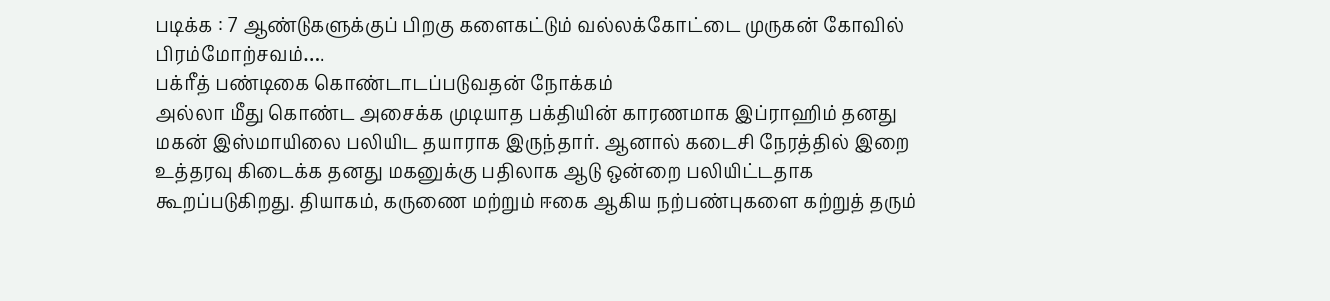படிக்க : 7 ஆண்டுகளுக்குப் பிறகு களைகட்டும் வல்லக்கோட்டை முருகன் கோவில் பிரம்மோற்சவம்….
பக்ரீத் பண்டிகை கொண்டாடப்படுவதன் நோக்கம்
அல்லா மீது கொண்ட அசைக்க முடியாத பக்தியின் காரணமாக இப்ராஹிம் தனது மகன் இஸ்மாயிலை பலியிட தயாராக இருந்தார். ஆனால் கடைசி நேரத்தில் இறை உத்தரவு கிடைக்க தனது மகனுக்கு பதிலாக ஆடு ஒன்றை பலியிட்டதாக கூறப்படுகிறது. தியாகம், கருணை மற்றும் ஈகை ஆகிய நற்பண்புகளை கற்றுத் தரும்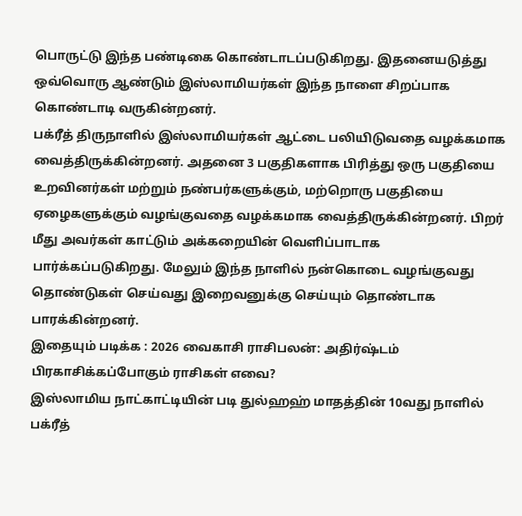பொருட்டு இந்த பண்டிகை கொண்டாடப்படுகிறது. இதனையடுத்து ஒவ்வொரு ஆண்டும் இஸ்லாமியர்கள் இந்த நாளை சிறப்பாக கொண்டாடி வருகின்றனர்.
பக்ரீத் திருநாளில் இஸ்லாமியர்கள் ஆட்டை பலியிடுவதை வழக்கமாக வைத்திருக்கின்றனர். அதனை 3 பகுதிகளாக பிரித்து ஒரு பகுதியை உறவினர்கள் மற்றும் நண்பர்களுக்கும், மற்றொரு பகுதியை ஏழைகளுக்கும் வழங்குவதை வழக்கமாக வைத்திருக்கின்றனர். பிறர் மீது அவர்கள் காட்டும் அக்கறையின் வெளிப்பாடாக பார்க்கப்படுகிறது. மேலும் இந்த நாளில் நன்கொடை வழங்குவது தொண்டுகள் செய்வது இறைவனுக்கு செய்யும் தொண்டாக பாரக்கின்றனர்.
இதையும் படிக்க : 2026 வைகாசி ராசிபலன்: அதிர்ஷ்டம் பிரகாசிக்கப்போகும் ராசிகள் எவை?
இஸ்லாமிய நாட்காட்டியின் படி துல்ஹஹ் மாதத்தின் 10வது நாளில் பக்ரீத்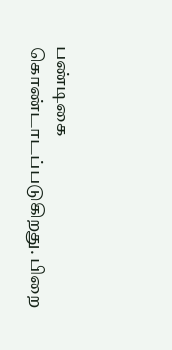பண்டிகை கொண்டாடப்படுகிறது. பிறை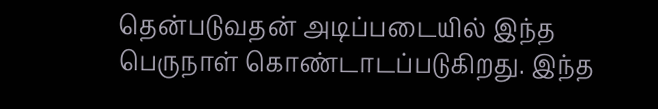தென்படுவதன் அடிப்படையில் இந்த பெருநாள் கொண்டாடப்படுகிறது. இந்த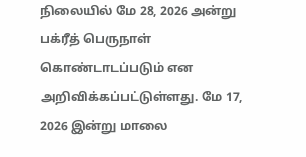நிலையில் மே 28, 2026 அன்று பக்ரீத் பெருநாள் கொண்டாடப்படும் என அறிவிக்கப்பட்டுள்ளது. மே 17, 2026 இன்று மாலை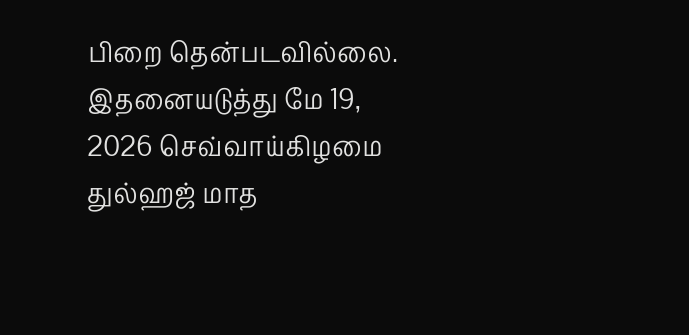பிறை தென்படவில்லை. இதனையடுத்து மே 19, 2026 செவ்வாய்கிழமை துல்ஹஜ் மாத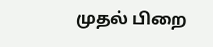முதல் பிறை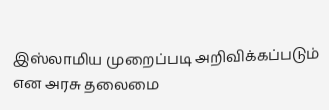இஸ்லாமிய முறைப்படி அறிவிக்கப்படும் என அரசு தலைமை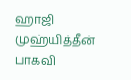ஹாஜி முஹ்யித்தீன் பாகவி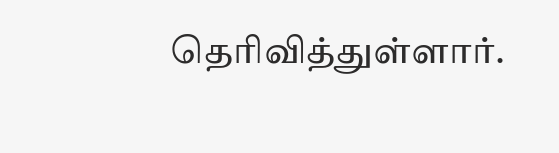தெரிவித்துள்ளார்.